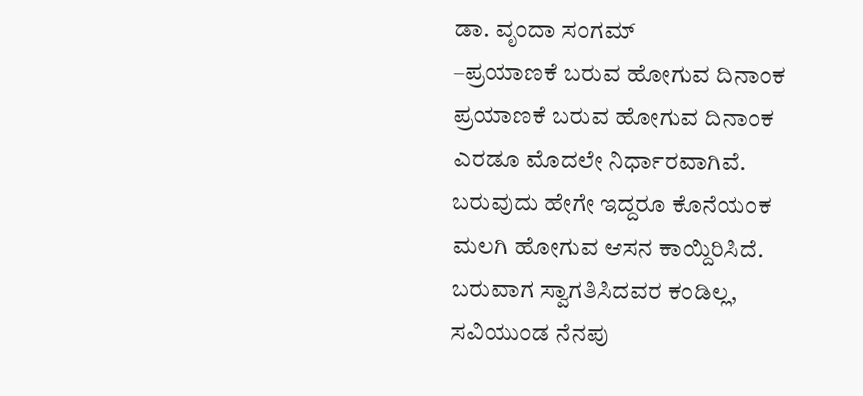ಡಾ. ವೃಂದಾ ಸಂಗಮ್
–ಪ್ರಯಾಣಕೆ ಬರುವ ಹೋಗುವ ದಿನಾಂಕ
ಪ್ರಯಾಣಕೆ ಬರುವ ಹೋಗುವ ದಿನಾಂಕ
ಎರಡೂ ಮೊದಲೇ ನಿರ್ಧಾರವಾಗಿವೆ.
ಬರುವುದು ಹೇಗೇ ಇದ್ದರೂ ಕೊನೆಯಂಕ
ಮಲಗಿ ಹೋಗುವ ಆಸನ ಕಾಯ್ದಿರಿಸಿದೆ.
ಬರುವಾಗ ಸ್ವಾಗತಿಸಿದವರ ಕಂಡಿಲ್ಲ,
ಸವಿಯುಂಡ ನೆನಪು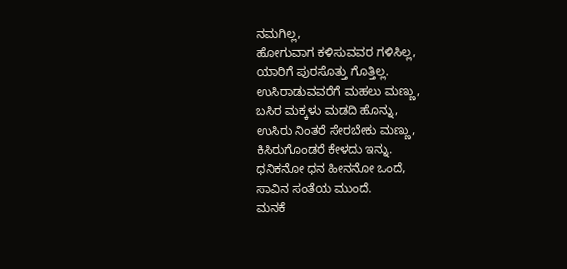ನಮಗಿಲ್ಲ,
ಹೋಗುವಾಗ ಕಳಿಸುವವರ ಗಳಿಸಿಲ್ಲ,
ಯಾರಿಗೆ ಪುರಸೊತ್ತು ಗೊತ್ತಿಲ್ಲ.
ಉಸಿರಾಡುವವರೆಗೆ ಮಹಲು ಮಣ್ಣು,
ಬಸಿರ ಮಕ್ಕಳು ಮಡದಿ ಹೊನ್ನು,
ಉಸಿರು ನಿಂತರೆ ಸೇರಬೇಕು ಮಣ್ಣು,
ಕಿಸಿರುಗೊಂಡರೆ ಕೇಳದು ಇನ್ನು.
ಧನಿಕನೋ ಧನ ಹೀನನೋ ಒಂದೆ,
ಸಾವಿನ ಸಂತೆಯ ಮುಂದೆ.
ಮನಕೆ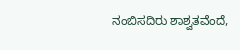ನಂಬಿಸದಿರು ಶಾಶ್ವತವೆಂದೆ,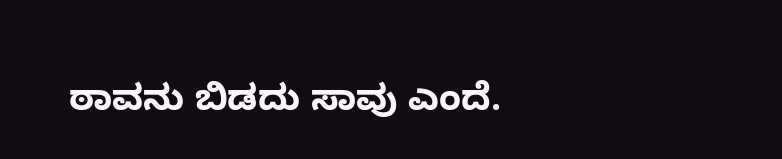ಠಾವನು ಬಿಡದು ಸಾವು ಎಂದೆ.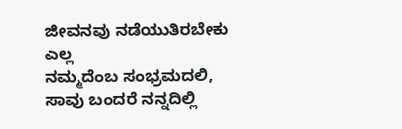ಜೀವನವು ನಡೆಯುತಿರಬೇಕು ಎಲ್ಲ
ನಮ್ಮದೆಂಬ ಸಂಭ್ರಮದಲಿ,
ಸಾವು ಬಂದರೆ ನನ್ನದಿಲ್ಲಿ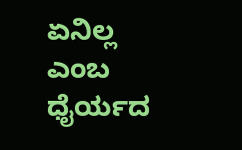ಏನಿಲ್ಲ
ಎಂಬ ಧೈರ್ಯದ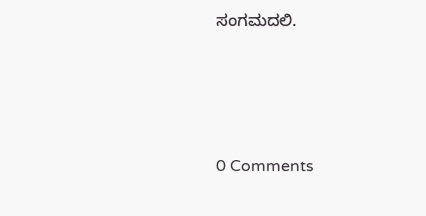ಸಂಗಮದಲಿ.






0 Comments